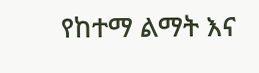የከተማ ልማት እና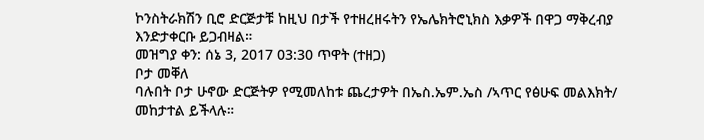ኮንስትራክሽን ቢሮ ድርጅታቹ ከዚህ በታች የተዘረዘሩትን የኤሌክትሮኒክስ እቃዎች በዋጋ ማቅረብያ እንድታቀርቡ ይጋብዛል።
መዝግያ ቀን: ሰኔ 3, 2017 03:30 ጥዋት (ተዘጋ)
ቦታ መቐለ
ባሉበት ቦታ ሁኖው ድርጅትዎ የሚመለከቱ ጨረታዎት በኤስ.ኤም.ኤስ /ኣጥር የፅሁፍ መልእክት/ መከታተል ይችላሉ።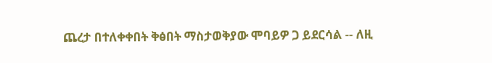ጨረታ በተለቀቀበት ቅፅበት ማስታወቅያው ሞባይዎ ጋ ይደርሳል -- ለዚ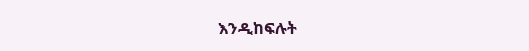እንዲከፍሉት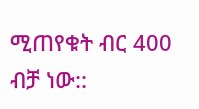ሚጠየቁት ብር 400 ብቻ ነው::